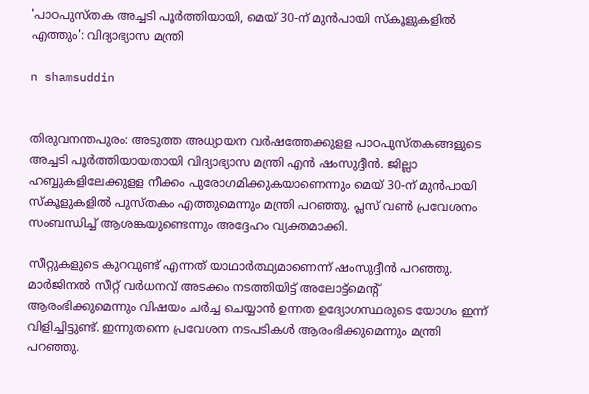'പാഠപുസ്തക അച്ചടി പൂര്‍ത്തിയായി, മെയ് 30-ന് മുന്‍പായി സ്‌കൂളുകളില്‍ എത്തും': വിദ്യാഭ്യാസ മന്ത്രി

n shamsuddin


തിരുവനന്തപുരം: അടുത്ത അധ്യായന വര്‍ഷത്തേക്കുളള പാഠപുസ്തകങ്ങളുടെ അച്ചടി പൂര്‍ത്തിയായതായി വിദ്യാഭ്യാസ മന്ത്രി എന്‍ ഷംസുദ്ദീന്‍. ജില്ലാ ഹബ്ബുകളിലേക്കുളള നീക്കം പുരോഗമിക്കുകയാണെന്നും മെയ് 30-ന് മുന്‍പായി സ്‌കൂളുകളില്‍ പുസ്തകം എത്തുമെന്നും മന്ത്രി പറഞ്ഞു. പ്ലസ് വണ്‍ പ്രവേശനം സംബന്ധിച്ച് ആശങ്കയുണ്ടെന്നും അദ്ദേഹം വ്യക്തമാക്കി.

സീറ്റുകളുടെ കുറവുണ്ട് എന്നത് യാഥാര്‍ത്ഥ്യമാണെന്ന് ഷംസുദ്ദീന്‍ പറഞ്ഞു. മാര്‍ജിനല്‍ സീറ്റ് വര്‍ധനവ് അടക്കം നടത്തിയിട്ട് അലോട്ട്‌മെന്റ് ആരംഭിക്കുമെന്നും വിഷയം ചര്‍ച്ച ചെയ്യാന്‍ ഉന്നത ഉദ്യോഗസ്ഥരുടെ യോഗം ഇന്ന് വിളിച്ചിട്ടുണ്ട്. ഇന്നുതന്നെ പ്രവേശന നടപടികള്‍ ആരംഭിക്കുമെന്നും മന്ത്രി പറഞ്ഞു.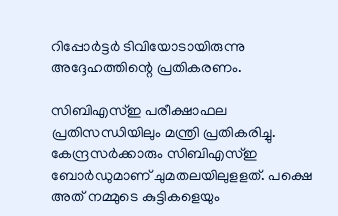റിപ്പോര്‍ട്ടര്‍ ടിവിയോടായിരുന്നു അദ്ദേഹത്തിന്റെ പ്രതികരണം.

സിബിഎസ്ഇ പരീക്ഷാഫല പ്രതിസന്ധിയിലും മന്ത്രി പ്രതികരിച്ചു. കേന്ദ്രസര്‍ക്കാരും സിബിഎസ്ഇ ബോര്‍ഡുമാണ് ചുമതലയിലുളളത്. പക്ഷെ അത് നമ്മുടെ കുട്ടികളെയും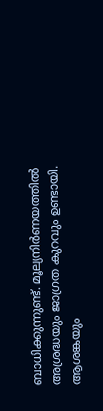ബാധിക്കുന്നുണ്ട്. മൂല്യനിര്‍ണയത്തില്‍ അശ്രദ്ധയും ജാഗ്രത കുറവും ഉണ്ടായി. ആശങ്കയും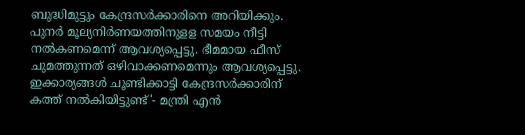ബുദ്ധിമുട്ടും കേന്ദ്രസര്‍ക്കാരിനെ അറിയിക്കും. പുനര്‍ മൂല്യനിര്‍ണയത്തിനുളള സമയം നീട്ടി നല്‍കണമെന്ന് ആവശ്യപ്പെട്ടു. ഭീമമായ ഫീസ് ചുമത്തുന്നത് ഒഴിവാക്കണമെന്നും ആവശ്യപ്പെട്ടു. ഇക്കാര്യങ്ങള്‍ ചൂണ്ടിക്കാട്ടി കേന്ദ്രസര്‍ക്കാരിന് കത്ത് നല്‍കിയിട്ടുണ്ട്'- മന്ത്രി എന്‍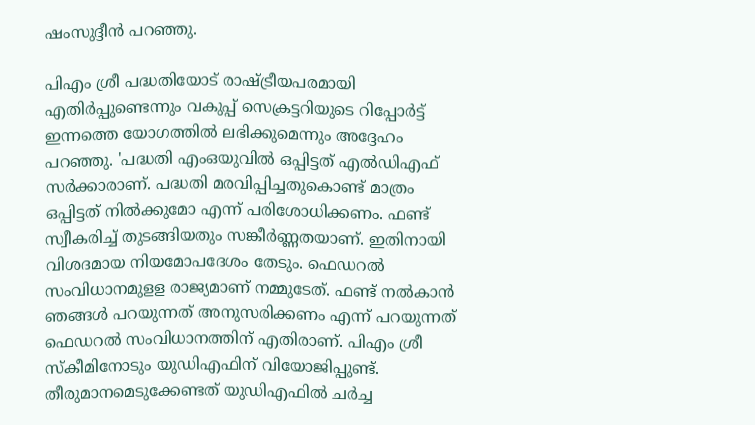ഷംസുദ്ദീന്‍ പറഞ്ഞു.

പിഎം ശ്രീ പദ്ധതിയോട് രാഷ്ട്രീയപരമായി എതിര്‍പ്പുണ്ടെന്നും വകുപ്പ് സെക്രട്ടറിയുടെ റിപ്പോര്‍ട്ട് ഇന്നത്തെ യോഗത്തില്‍ ലഭിക്കുമെന്നും അദ്ദേഹം പറഞ്ഞു. 'പദ്ധതി എംഒയുവില്‍ ഒപ്പിട്ടത് എല്‍ഡിഎഫ് സര്‍ക്കാരാണ്. പദ്ധതി മരവിപ്പിച്ചതുകൊണ്ട് മാത്രം ഒപ്പിട്ടത് നില്‍ക്കുമോ എന്ന് പരിശോധിക്കണം. ഫണ്ട് സ്വീകരിച്ച് തുടങ്ങിയതും സങ്കീര്‍ണ്ണതയാണ്. ഇതിനായി വിശദമായ നിയമോപദേശം തേടും. ഫെഡറല്‍ സംവിധാനമുളള രാജ്യമാണ് നമ്മുടേത്. ഫണ്ട് നല്‍കാന്‍ ഞങ്ങള്‍ പറയുന്നത് അനുസരിക്കണം എന്ന് പറയുന്നത് ഫെഡറല്‍ സംവിധാനത്തിന് എതിരാണ്. പിഎം ശ്രീ സ്‌കീമിനോടും യുഡിഎഫിന് വിയോജിപ്പുണ്ട്. തീരുമാനമെടുക്കേണ്ടത് യുഡിഎഫില്‍ ചര്‍ച്ച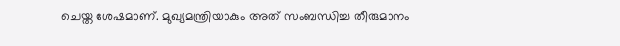ചെയ്ത ശേഷമാണ്. മുഖ്യമന്ത്രിയാകും അത് സംബന്ധിച്ച തീരുമാനം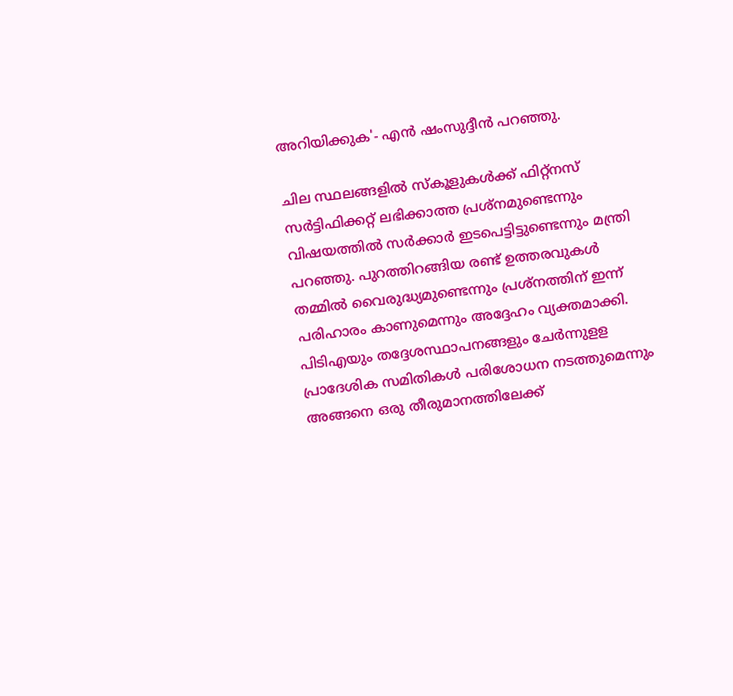അറിയിക്കുക'- എന്‍ ഷംസുദ്ദീന്‍ പറഞ്ഞു.

ചില സ്ഥലങ്ങളില്‍ സ്‌കൂളുകള്‍ക്ക് ഫിറ്റ്‌നസ് സര്‍ട്ടിഫിക്കറ്റ് ലഭിക്കാത്ത പ്രശ്‌നമുണ്ടെന്നും വിഷയത്തില്‍ സര്‍ക്കാര്‍ ഇടപെട്ടിട്ടുണ്ടെന്നും മന്ത്രി പറഞ്ഞു. പുറത്തിറങ്ങിയ രണ്ട് ഉത്തരവുകള്‍ തമ്മില്‍ വൈരുദ്ധ്യമുണ്ടെന്നും പ്രശ്‌നത്തിന് ഇന്ന് പരിഹാരം കാണുമെന്നും അദ്ദേഹം വ്യക്തമാക്കി. പിടിഎയും തദ്ദേശസ്ഥാപനങ്ങളും ചേര്‍ന്നുളള പ്രാദേശിക സമിതികള്‍ പരിശോധന നടത്തുമെന്നും അങ്ങനെ ഒരു തീരുമാനത്തിലേക്ക്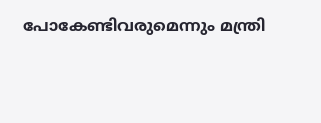പോകേണ്ടിവരുമെന്നും മന്ത്രി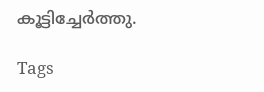കൂട്ടിച്ചേര്‍ത്തു.

Tags